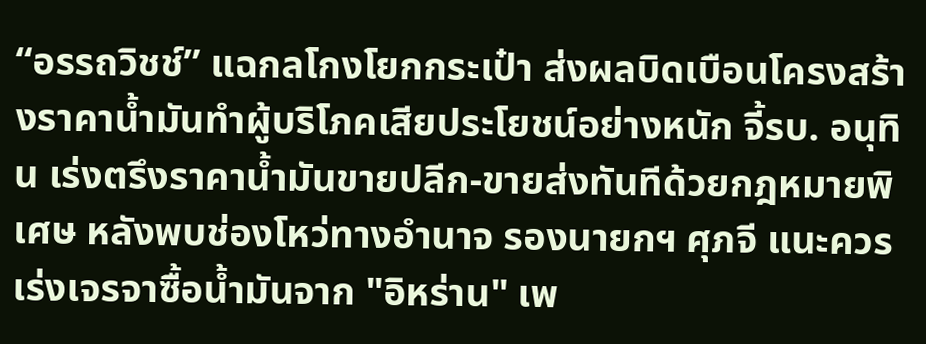“อรรถวิชช์” แฉกลโกงโยกกระเป๋า ส่งผลบิดเบือนโครงสร้างราคาน้ำมันทำผู้บริโภคเสียประโยชน์อย่างหนัก จี้รบ. อนุทิน เร่งตรึงราคาน้ำมันขายปลีก-ขายส่งทันทีด้วยกฎหมายพิเศษ หลังพบช่องโหว่ทางอำนาจ รองนายกฯ ศุภจี แนะควรเร่งเจรจาซื้อน้ำมันจาก "อิหร่าน" เพ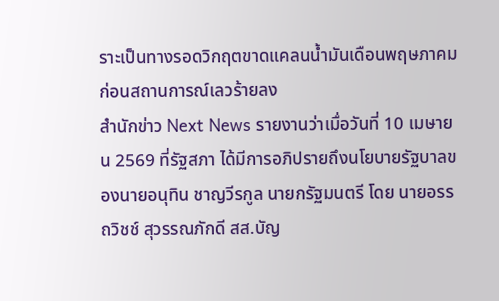ราะเป็นทางรอดวิกฤตขาดแคลนน้ำมันเดือนพฤษภาคม ก่อนสถานการณ์เลวร้ายลง
สำนักข่าว Next News รายงานว่าเมื่อวันที่ 10 เมษายน 2569 ที่รัฐสภา ได้มีการอภิปรายถึงนโยบายรัฐบาลของนายอนุทิน ชาญวีรกูล นายกรัฐมนตรี โดย นายอรรถวิชช์ สุวรรณภักดี สส.บัญ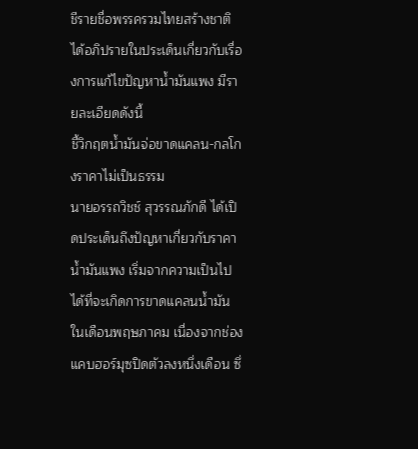ชีรายชื่อพรรครวมไทยสร้างชาติ ได้อภิปรายในประเด็นเกี่ยวกับเรื่องการแก้ไขปัญหาน้ำมันแพง มีรายละเอียดดังนี้
ชี้วิกฤตน้ำมันจ่อขาดแคลน-กลโกงราคาไม่เป็นธรรม
นายอรรถวิชช์ สุวรรณภักดี ได้เปิดประเด็นถึงปัญหาเกี่ยวกับราคาน้ำมันแพง เริ่มจากความเป็นไปได้ที่จะเกิดการขาดแคลนน้ำมันในเดือนพฤษภาคม เนื่องจากช่องแคบฮอร์มุซปิดตัวลงหนึ่งเดือน ซึ่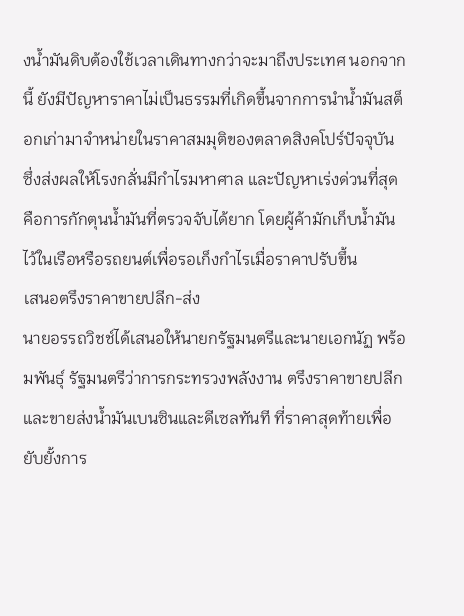งน้ำมันดิบต้องใช้เวลาเดินทางกว่าจะมาถึงประเทศ นอกจากนี้ ยังมีปัญหาราคาไม่เป็นธรรมที่เกิดขึ้นจากการนำน้ำมันสต็อกเก่ามาจำหน่ายในราคาสมมุติของตลาดสิงคโปร์ปัจจุบัน ซึ่งส่งผลให้โรงกลั่นมีกำไรมหาศาล และปัญหาเร่งด่วนที่สุดคือการกักตุนน้ำมันที่ตรวจจับได้ยาก โดยผู้ค้ามักเก็บน้ำมันไว้ในเรือหรือรถยนต์เพื่อรอเก็งกำไรเมื่อราคาปรับขึ้น
เสนอตรึงราคาขายปลีก-ส่ง
นายอรรถวิชช์ได้เสนอให้นายกรัฐมนตรีและนายเอกนัฏ พร้อมพันธุ์ รัฐมนตรีว่าการกระทรวงพลังงาน ตรึงราคาขายปลีกและขายส่งน้ำมันเบนซินและดีเซลทันที ที่ราคาสุดท้ายเพื่อยับยั้งการ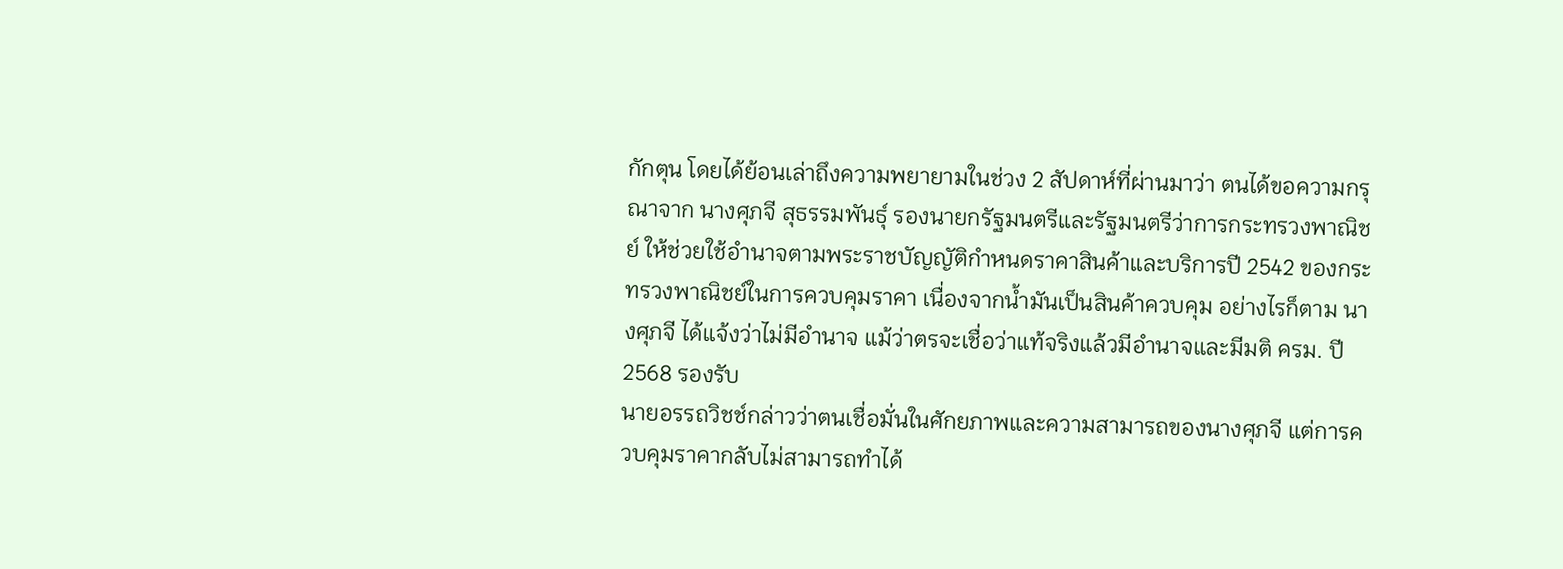กักตุน โดยได้ย้อนเล่าถึงความพยายามในช่วง 2 สัปดาห์ที่ผ่านมาว่า ตนได้ขอความกรุณาจาก นางศุภจี สุธรรมพันธุ์ รองนายกรัฐมนตรีและรัฐมนตรีว่าการกระทรวงพาณิชย์ ให้ช่วยใช้อำนาจตามพระราชบัญญัติกำหนดราคาสินค้าและบริการปี 2542 ของกระทรวงพาณิชย์ในการควบคุมราคา เนื่องจากน้ำมันเป็นสินค้าควบคุม อย่างไรก็ตาม นางศุภจี ได้แจ้งว่าไม่มีอำนาจ แม้ว่าตรจะเชื่อว่าแท้จริงแล้วมีอำนาจและมีมติ ครม. ปี 2568 รองรับ
นายอรรถวิชช์กล่าวว่าตนเชื่อมั่นในศักยภาพและความสามารถของนางศุภจี แต่การควบคุมราคากลับไม่สามารถทำได้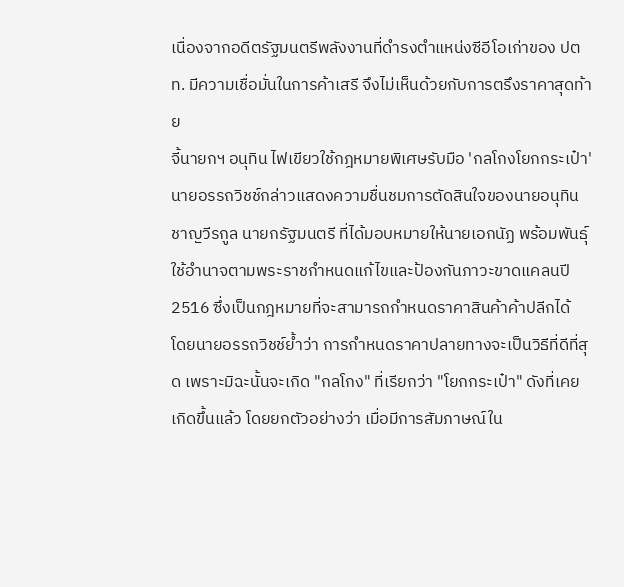เนื่องจากอดีตรัฐมนตรีพลังงานที่ดำรงตำแหน่งซีอีโอเก่าของ ปตท. มีความเชื่อมั่นในการค้าเสรี จึงไม่เห็นด้วยกับการตรึงราคาสุดท้าย
จี้นายกฯ อนุทิน ไฟเขียวใช้กฎหมายพิเศษรับมือ 'กลโกงโยกกระเป๋า'
นายอรรถวิชช์กล่าวแสดงความชื่นชมการตัดสินใจของนายอนุทิน ชาญวีรกูล นายกรัฐมนตรี ที่ได้มอบหมายให้นายเอกนัฏ พร้อมพันธุ์ ใช้อำนาจตามพระราชกำหนดแก้ไขและป้องกันภาวะขาดแคลนปี 2516 ซึ่งเป็นกฎหมายที่จะสามารถกำหนดราคาสินค้าค้าปลีกได้
โดยนายอรรถวิชช์ย้ำว่า การกำหนดราคาปลายทางจะเป็นวิธีที่ดีที่สุด เพราะมิฉะนั้นจะเกิด "กลโกง" ที่เรียกว่า "โยกกระเป๋า" ดังที่เคยเกิดขึ้นแล้ว โดยยกตัวอย่างว่า เมื่อมีการสัมภาษณ์ใน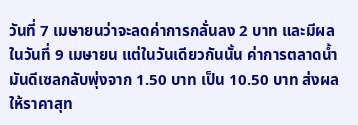วันที่ 7 เมษายนว่าจะลดค่าการกลั่นลง 2 บาท และมีผลในวันที่ 9 เมษายน แต่ในวันเดียวกันนั้น ค่าการตลาดน้ำมันดีเซลกลับพุ่งจาก 1.50 บาท เป็น 10.50 บาท ส่งผลให้ราคาสุท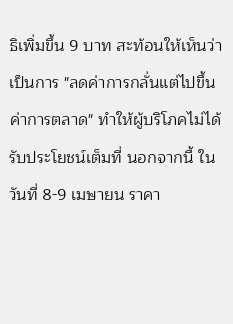ธิเพิ่มขึ้น 9 บาท สะท้อนให้เห็นว่าเป็นการ "ลดค่าการกลั่นแต่ไปขึ้นค่าการตลาด" ทำให้ผู้บริโภคไม่ได้รับประโยชน์เต็มที่ นอกจากนี้ ในวันที่ 8-9 เมษายน ราคา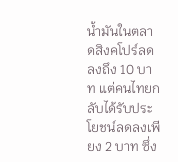น้ำมันในตลาดสิงคโปร์ลดลงถึง 10 บาท แต่คนไทยกลับได้รับประโยชน์ลดลงเพียง 2 บาท ซึ่ง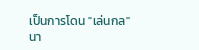เป็นการโดน "เล่นกล"
นา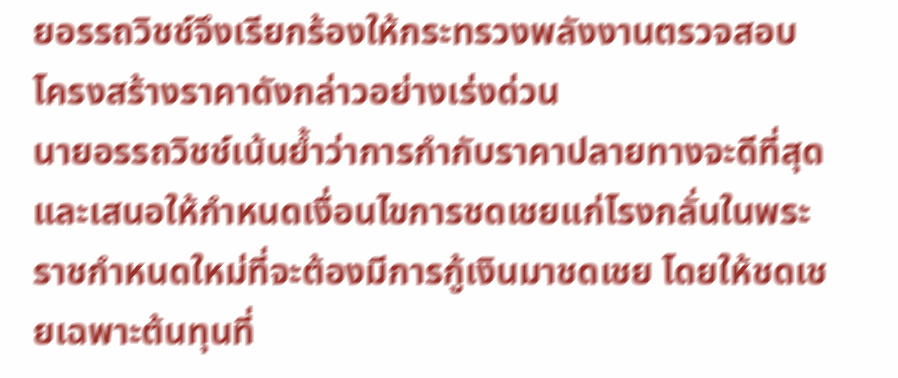ยอรรถวิชช์จึงเรียกร้องให้กระทรวงพลังงานตรวจสอบโครงสร้างราคาดังกล่าวอย่างเร่งด่วน
นายอรรถวิชช์เน้นย้ำว่าการกำกับราคาปลายทางจะดีที่สุด และเสนอให้กำหนดเงื่อนไขการชดเชยแก่โรงกลั่นในพระราชกำหนดใหม่ที่จะต้องมีการกู้เงินมาชดเชย โดยให้ชดเชยเฉพาะต้นทุนที่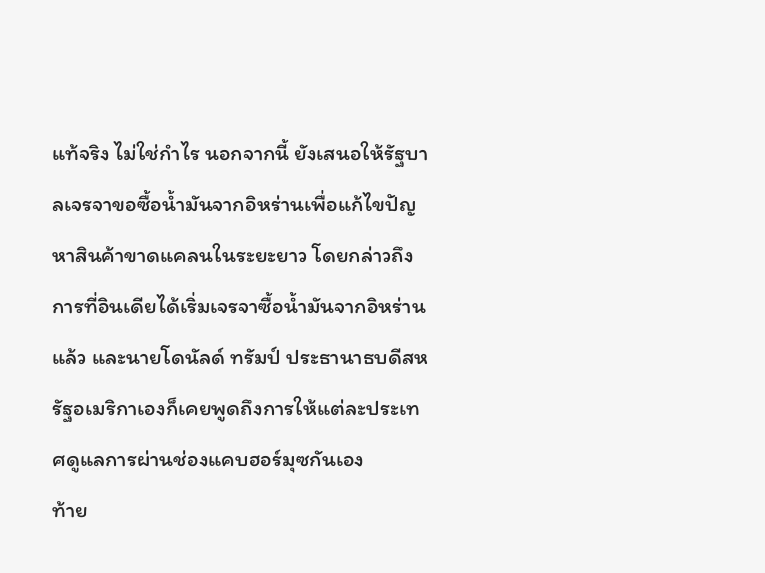แท้จริง ไม่ใช่กำไร นอกจากนี้ ยังเสนอให้รัฐบาลเจรจาขอซื้อน้ำมันจากอิหร่านเพื่อแก้ไขปัญหาสินค้าขาดแคลนในระยะยาว โดยกล่าวถึงการที่อินเดียได้เริ่มเจรจาซื้อน้ำมันจากอิหร่านแล้ว และนายโดนัลด์ ทรัมป์ ประธานาธบดีสหรัฐอเมริกาเองก็เคยพูดถึงการให้แต่ละประเทศดูแลการผ่านช่องแคบฮอร์มุซกันเอง
ท้าย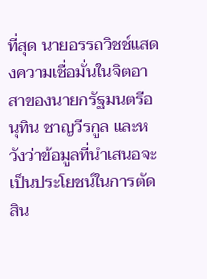ที่สุด นายอรรถวิชช์แสดงความเชื่อมั่นในจิตอาสาของนายกรัฐมนตรีอนุทิน ชาญวีรกูล และหวังว่าข้อมูลที่นำเสนอจะเป็นประโยชน์ในการตัดสิน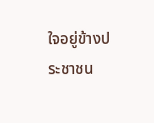ใจอยู่ข้างประชาชน